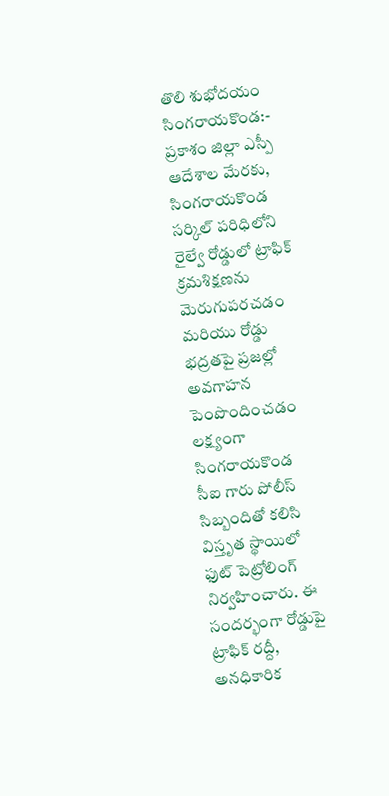తొలి శుభోదయం సింగరాయకొండ:-
ప్రకాశం జిల్లా ఎస్పీ ఆదేశాల మేరకు, సింగరాయకొండ సర్కిల్ పరిధిలోని రైల్వే రోడ్డులో ట్రాఫిక్ క్రమశిక్షణను మెరుగుపరచడం మరియు రోడ్డు భద్రతపై ప్రజల్లో అవగాహన పెంపొందించడం లక్ష్యంగా సింగరాయకొండ సీఐ గారు పోలీస్ సిబ్బందితో కలిసి విస్తృత స్థాయిలో ఫుట్ పెట్రోలింగ్ నిర్వహించారు. ఈ సందర్భంగా రోడ్డుపై ట్రాఫిక్ రద్దీ, అనధికారిక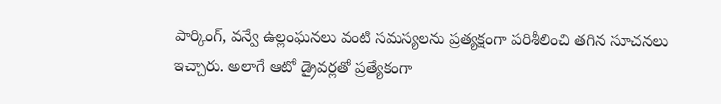పార్కింగ్, వన్వే ఉల్లంఘనలు వంటి సమస్యలను ప్రత్యక్షంగా పరిశీలించి తగిన సూచనలు ఇచ్చారు. అలాగే ఆటో డ్రైవర్లతో ప్రత్యేకంగా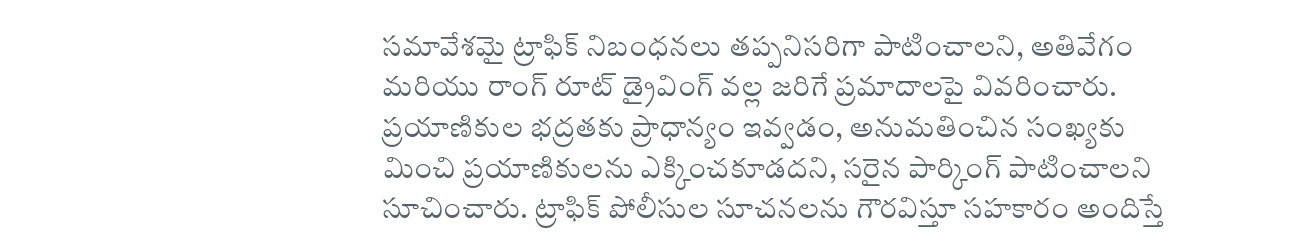సమావేశమై ట్రాఫిక్ నిబంధనలు తప్పనిసరిగా పాటించాలని, అతివేగం మరియు రాంగ్ రూట్ డ్రైవింగ్ వల్ల జరిగే ప్రమాదాలపై వివరించారు. ప్రయాణికుల భద్రతకు ప్రాధాన్యం ఇవ్వడం, అనుమతించిన సంఖ్యకు మించి ప్రయాణికులను ఎక్కించకూడదని, సరైన పార్కింగ్ పాటించాలని సూచించారు. ట్రాఫిక్ పోలీసుల సూచనలను గౌరవిస్తూ సహకారం అందిస్తే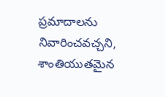ప్రమాదాలను నివారించవచ్చని, శాంతియుతమైన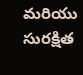మరియు సురక్షిత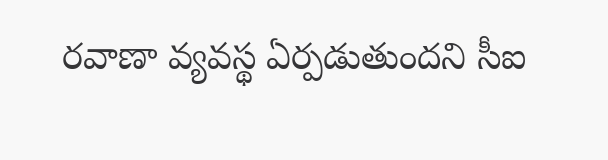రవాణా వ్యవస్థ ఏర్పడుతుందని సీఐ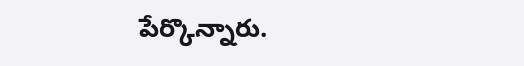పేర్కొన్నారు.